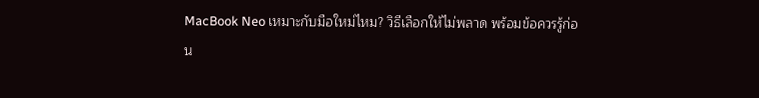MacBook Neo เหมาะกับมือใหม่ไหม? วิธีเลือกให้ไม่พลาด พร้อมข้อควรรู้ก่อน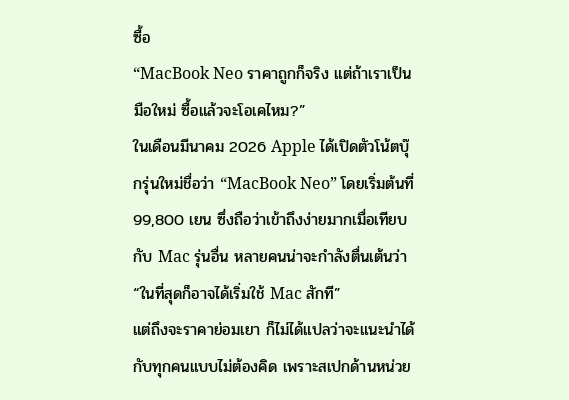ซื้อ
“MacBook Neo ราคาถูกก็จริง แต่ถ้าเราเป็นมือใหม่ ซื้อแล้วจะโอเคไหม?”
ในเดือนมีนาคม 2026 Apple ได้เปิดตัวโน้ตบุ๊กรุ่นใหม่ชื่อว่า “MacBook Neo” โดยเริ่มต้นที่ 99,800 เยน ซึ่งถือว่าเข้าถึงง่ายมากเมื่อเทียบกับ Mac รุ่นอื่น หลายคนน่าจะกำลังตื่นเต้นว่า “ในที่สุดก็อาจได้เริ่มใช้ Mac สักที”
แต่ถึงจะราคาย่อมเยา ก็ไม่ได้แปลว่าจะแนะนำได้กับทุกคนแบบไม่ต้องคิด เพราะสเปกด้านหน่วย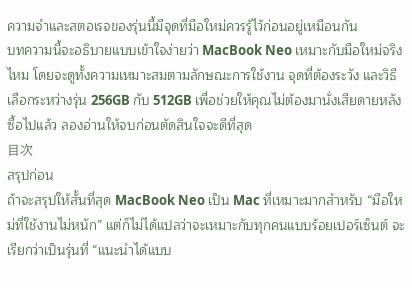ความจำและสตอเรจของรุ่นนี้มีจุดที่มือใหม่ควรรู้ไว้ก่อนอยู่เหมือนกัน
บทความนี้จะอธิบายแบบเข้าใจง่ายว่า MacBook Neo เหมาะกับมือใหม่จริงไหม โดยจะดูทั้งความเหมาะสมตามลักษณะการใช้งาน จุดที่ต้องระวัง และวิธีเลือกระหว่างรุ่น 256GB กับ 512GB เพื่อช่วยให้คุณไม่ต้องมานั่งเสียดายหลังซื้อไปแล้ว ลองอ่านให้จบก่อนตัดสินใจจะดีที่สุด
目次
สรุปก่อน
ถ้าจะสรุปให้สั้นที่สุด MacBook Neo เป็น Mac ที่เหมาะมากสำหรับ “มือใหม่ที่ใช้งานไม่หนัก” แต่ก็ไม่ได้แปลว่าจะเหมาะกับทุกคนแบบร้อยเปอร์เซ็นต์ จะเรียกว่าเป็นรุ่นที่ “แนะนำได้แบบ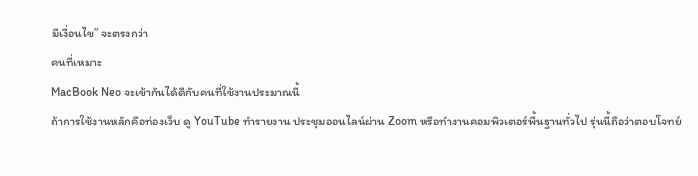มีเงื่อนไข” จะตรงกว่า
คนที่เหมาะ
MacBook Neo จะเข้ากันได้ดีกับคนที่ใช้งานประมาณนี้
ถ้าการใช้งานหลักคือท่องเว็บ ดู YouTube ทำรายงาน ประชุมออนไลน์ผ่าน Zoom หรือทำงานคอมพิวเตอร์พื้นฐานทั่วไป รุ่นนี้ถือว่าตอบโจทย์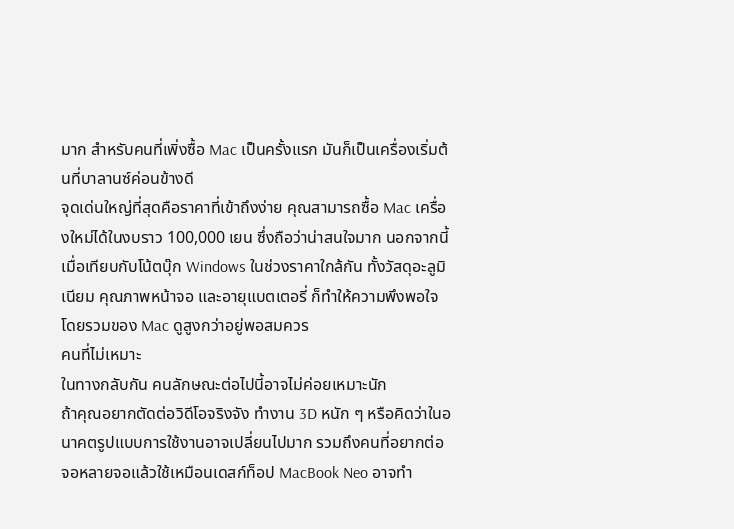มาก สำหรับคนที่เพิ่งซื้อ Mac เป็นครั้งแรก มันก็เป็นเครื่องเริ่มต้นที่บาลานซ์ค่อนข้างดี
จุดเด่นใหญ่ที่สุดคือราคาที่เข้าถึงง่าย คุณสามารถซื้อ Mac เครื่องใหม่ได้ในงบราว 100,000 เยน ซึ่งถือว่าน่าสนใจมาก นอกจากนี้ เมื่อเทียบกับโน้ตบุ๊ก Windows ในช่วงราคาใกล้กัน ทั้งวัสดุอะลูมิเนียม คุณภาพหน้าจอ และอายุแบตเตอรี่ ก็ทำให้ความพึงพอใจโดยรวมของ Mac ดูสูงกว่าอยู่พอสมควร
คนที่ไม่เหมาะ
ในทางกลับกัน คนลักษณะต่อไปนี้อาจไม่ค่อยเหมาะนัก
ถ้าคุณอยากตัดต่อวิดีโอจริงจัง ทำงาน 3D หนัก ๆ หรือคิดว่าในอนาคตรูปแบบการใช้งานอาจเปลี่ยนไปมาก รวมถึงคนที่อยากต่อจอหลายจอแล้วใช้เหมือนเดสก์ท็อป MacBook Neo อาจทำ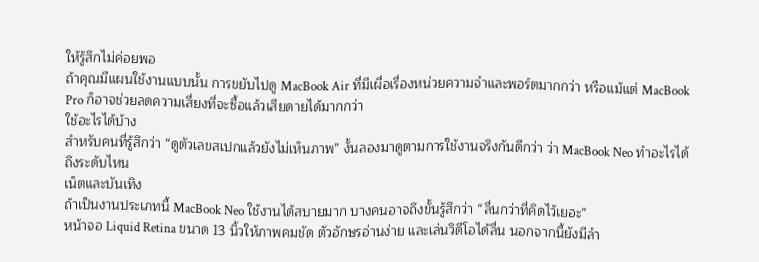ให้รู้สึกไม่ค่อยพอ
ถ้าคุณมีแผนใช้งานแบบนั้น การขยับไปดู MacBook Air ที่มีเผื่อเรื่องหน่วยความจำและพอร์ตมากกว่า หรือแม้แต่ MacBook Pro ก็อาจช่วยลดความเสี่ยงที่จะซื้อแล้วเสียดายได้มากกว่า
ใช้อะไรได้บ้าง
สำหรับคนที่รู้สึกว่า “ดูตัวเลขสเปกแล้วยังไม่เห็นภาพ” งั้นลองมาดูตามการใช้งานจริงกันดีกว่า ว่า MacBook Neo ทำอะไรได้ถึงระดับไหน
เน็ตและบันเทิง
ถ้าเป็นงานประเภทนี้ MacBook Neo ใช้งานได้สบายมาก บางคนอาจถึงขั้นรู้สึกว่า “ลื่นกว่าที่คิดไว้เยอะ”
หน้าจอ Liquid Retina ขนาด 13 นิ้วให้ภาพคมชัด ตัวอักษรอ่านง่าย และเล่นวิดีโอได้ลื่น นอกจากนี้ยังมีลำ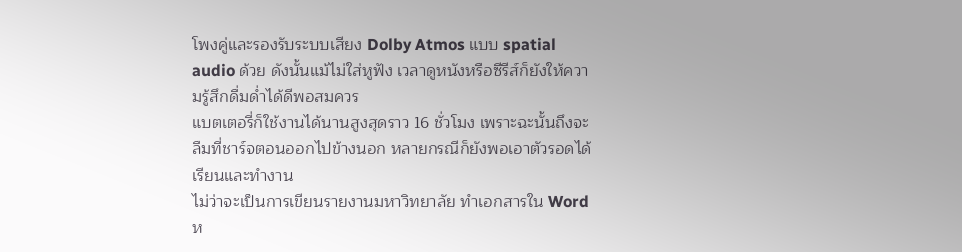โพงคู่และรองรับระบบเสียง Dolby Atmos แบบ spatial audio ด้วย ดังนั้นแม้ไม่ใส่หูฟัง เวลาดูหนังหรือซีรีส์ก็ยังให้ความรู้สึกดื่มด่ำได้ดีพอสมควร
แบตเตอรี่ก็ใช้งานได้นานสูงสุดราว 16 ชั่วโมง เพราะฉะนั้นถึงจะลืมที่ชาร์จตอนออกไปข้างนอก หลายกรณีก็ยังพอเอาตัวรอดได้
เรียนและทำงาน
ไม่ว่าจะเป็นการเขียนรายงานมหาวิทยาลัย ทำเอกสารใน Word ห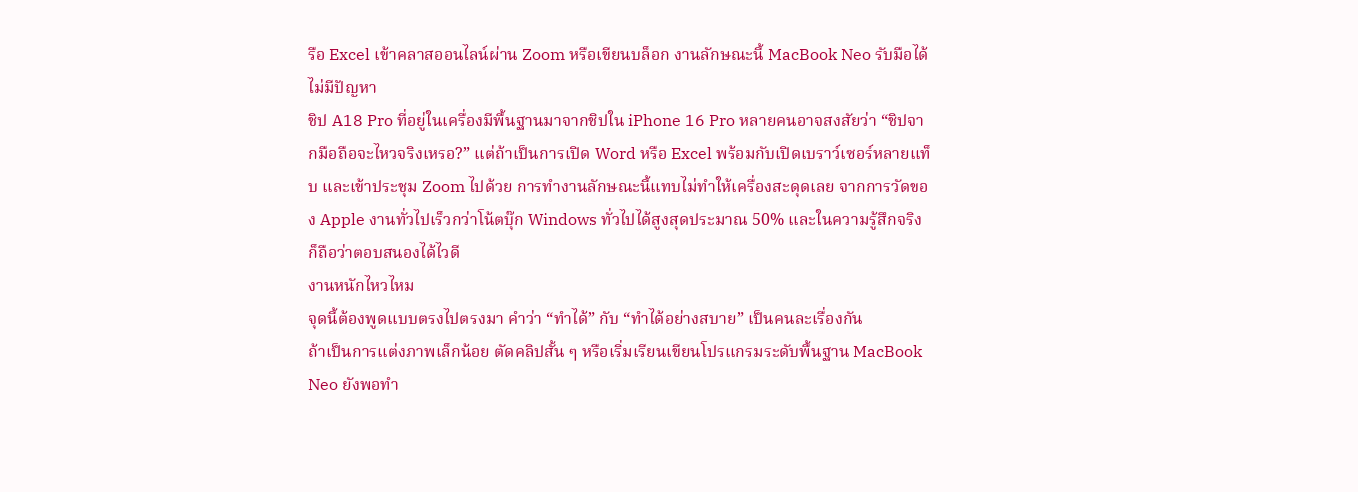รือ Excel เข้าคลาสออนไลน์ผ่าน Zoom หรือเขียนบล็อก งานลักษณะนี้ MacBook Neo รับมือได้ไม่มีปัญหา
ชิป A18 Pro ที่อยู่ในเครื่องมีพื้นฐานมาจากชิปใน iPhone 16 Pro หลายคนอาจสงสัยว่า “ชิปจากมือถือจะไหวจริงเหรอ?” แต่ถ้าเป็นการเปิด Word หรือ Excel พร้อมกับเปิดเบราว์เซอร์หลายแท็บ และเข้าประชุม Zoom ไปด้วย การทำงานลักษณะนี้แทบไม่ทำให้เครื่องสะดุดเลย จากการวัดของ Apple งานทั่วไปเร็วกว่าโน้ตบุ๊ก Windows ทั่วไปได้สูงสุดประมาณ 50% และในความรู้สึกจริงก็ถือว่าตอบสนองได้ไวดี
งานหนักไหวไหม
จุดนี้ต้องพูดแบบตรงไปตรงมา คำว่า “ทำได้” กับ “ทำได้อย่างสบาย” เป็นคนละเรื่องกัน
ถ้าเป็นการแต่งภาพเล็กน้อย ตัดคลิปสั้น ๆ หรือเริ่มเรียนเขียนโปรแกรมระดับพื้นฐาน MacBook Neo ยังพอทำ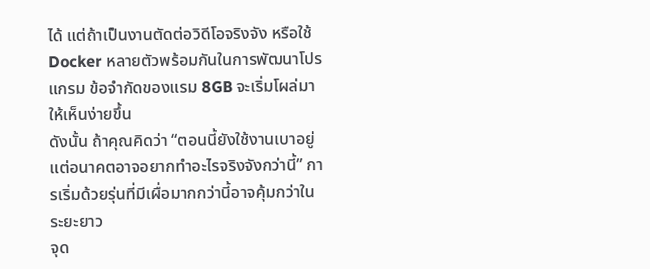ได้ แต่ถ้าเป็นงานตัดต่อวิดีโอจริงจัง หรือใช้ Docker หลายตัวพร้อมกันในการพัฒนาโปรแกรม ข้อจำกัดของแรม 8GB จะเริ่มโผล่มาให้เห็นง่ายขึ้น
ดังนั้น ถ้าคุณคิดว่า “ตอนนี้ยังใช้งานเบาอยู่ แต่อนาคตอาจอยากทำอะไรจริงจังกว่านี้” การเริ่มด้วยรุ่นที่มีเผื่อมากกว่านี้อาจคุ้มกว่าในระยะยาว
จุด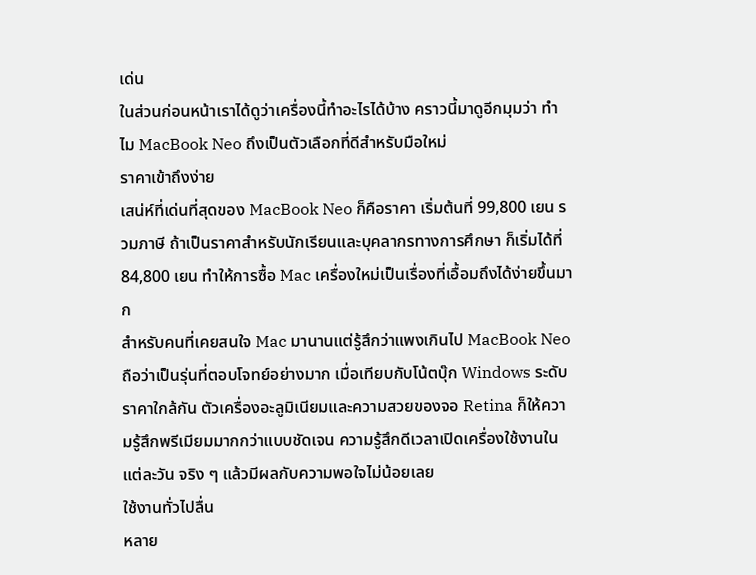เด่น
ในส่วนก่อนหน้าเราได้ดูว่าเครื่องนี้ทำอะไรได้บ้าง คราวนี้มาดูอีกมุมว่า ทำไม MacBook Neo ถึงเป็นตัวเลือกที่ดีสำหรับมือใหม่
ราคาเข้าถึงง่าย
เสน่ห์ที่เด่นที่สุดของ MacBook Neo ก็คือราคา เริ่มต้นที่ 99,800 เยน รวมภาษี ถ้าเป็นราคาสำหรับนักเรียนและบุคลากรทางการศึกษา ก็เริ่มได้ที่ 84,800 เยน ทำให้การซื้อ Mac เครื่องใหม่เป็นเรื่องที่เอื้อมถึงได้ง่ายขึ้นมาก
สำหรับคนที่เคยสนใจ Mac มานานแต่รู้สึกว่าแพงเกินไป MacBook Neo ถือว่าเป็นรุ่นที่ตอบโจทย์อย่างมาก เมื่อเทียบกับโน้ตบุ๊ก Windows ระดับราคาใกล้กัน ตัวเครื่องอะลูมิเนียมและความสวยของจอ Retina ก็ให้ความรู้สึกพรีเมียมมากกว่าแบบชัดเจน ความรู้สึกดีเวลาเปิดเครื่องใช้งานในแต่ละวัน จริง ๆ แล้วมีผลกับความพอใจไม่น้อยเลย
ใช้งานทั่วไปลื่น
หลาย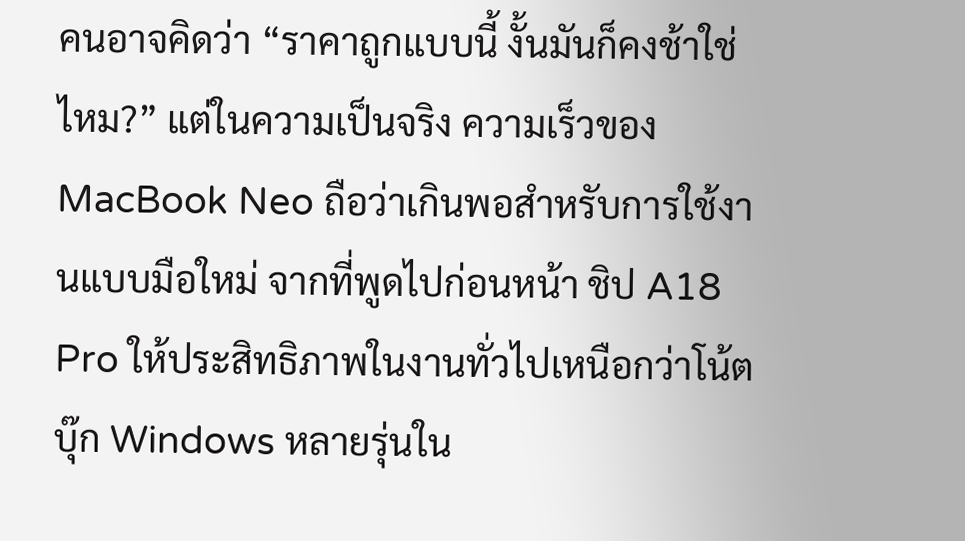คนอาจคิดว่า “ราคาถูกแบบนี้ งั้นมันก็คงช้าใช่ไหม?” แต่ในความเป็นจริง ความเร็วของ MacBook Neo ถือว่าเกินพอสำหรับการใช้งานแบบมือใหม่ จากที่พูดไปก่อนหน้า ชิป A18 Pro ให้ประสิทธิภาพในงานทั่วไปเหนือกว่าโน้ตบุ๊ก Windows หลายรุ่นใน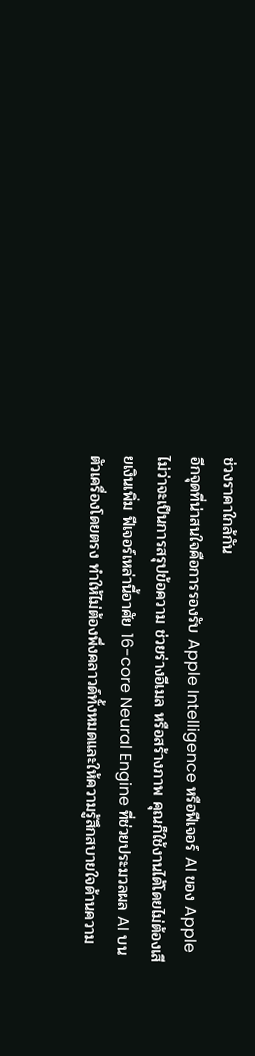ช่วงราคาใกล้กัน
อีกจุดที่น่าสนใจคือการรองรับ Apple Intelligence หรือฟีเจอร์ AI ของ Apple ไม่ว่าจะเป็นการสรุปข้อความ ช่วยร่างอีเมล หรือสร้างภาพ คุณก็ใช้งานได้โดยไม่ต้องเสียเงินเพิ่ม ฟีเจอร์เหล่านี้อาศัย 16-core Neural Engine ที่ช่วยประมวลผล AI บนตัวเครื่องโดยตรง ทำให้ไม่ต้องพึ่งคลาวด์ทั้งหมดและให้ความรู้สึกสบายใจด้านความ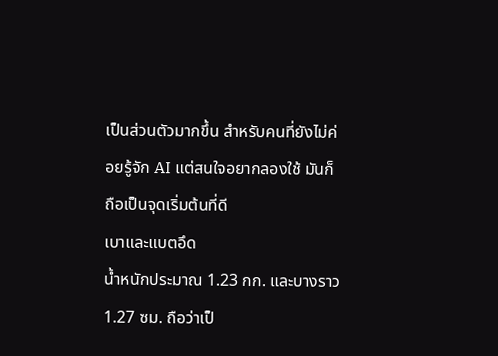เป็นส่วนตัวมากขึ้น สำหรับคนที่ยังไม่ค่อยรู้จัก AI แต่สนใจอยากลองใช้ มันก็ถือเป็นจุดเริ่มต้นที่ดี
เบาและแบตอึด
น้ำหนักประมาณ 1.23 กก. และบางราว 1.27 ซม. ถือว่าเป็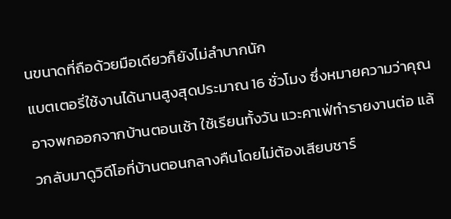นขนาดที่ถือด้วยมือเดียวก็ยังไม่ลำบากนัก
แบตเตอรี่ใช้งานได้นานสูงสุดประมาณ 16 ชั่วโมง ซึ่งหมายความว่าคุณอาจพกออกจากบ้านตอนเช้า ใช้เรียนทั้งวัน แวะคาเฟ่ทำรายงานต่อ แล้วกลับมาดูวิดีโอที่บ้านตอนกลางคืนโดยไม่ต้องเสียบชาร์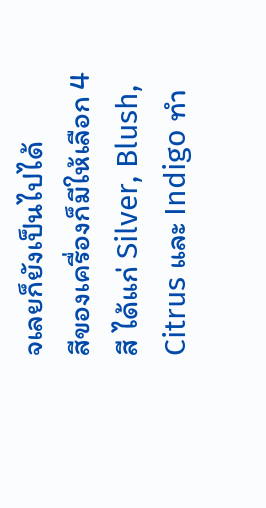จเลยก็ยังเป็นไปได้
สีของเครื่องก็มีให้เลือก 4 สี ได้แก่ Silver, Blush, Citrus และ Indigo ทำ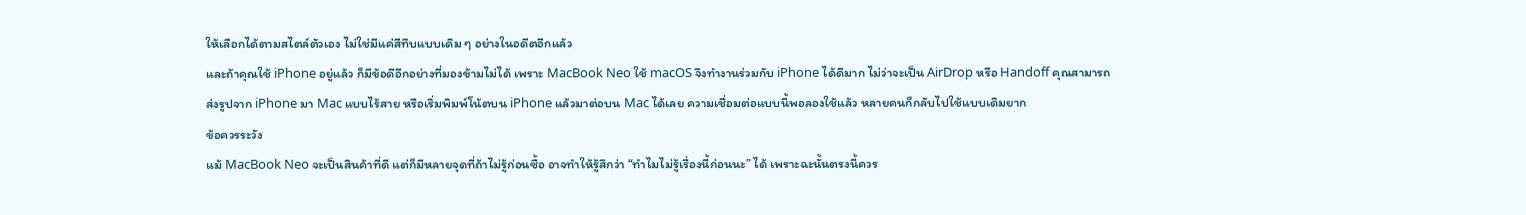ให้เลือกได้ตามสไตล์ตัวเอง ไม่ใช่มีแค่สีทึบแบบเดิม ๆ อย่างในอดีตอีกแล้ว
และถ้าคุณใช้ iPhone อยู่แล้ว ก็มีข้อดีอีกอย่างที่มองข้ามไม่ได้ เพราะ MacBook Neo ใช้ macOS จึงทำงานร่วมกับ iPhone ได้ดีมาก ไม่ว่าจะเป็น AirDrop หรือ Handoff คุณสามารถส่งรูปจาก iPhone มา Mac แบบไร้สาย หรือเริ่มพิมพ์โน้ตบน iPhone แล้วมาต่อบน Mac ได้เลย ความเชื่อมต่อแบบนี้พอลองใช้แล้ว หลายคนก็กลับไปใช้แบบเดิมยาก
ข้อควรระวัง
แม้ MacBook Neo จะเป็นสินค้าที่ดี แต่ก็มีหลายจุดที่ถ้าไม่รู้ก่อนซื้อ อาจทำให้รู้สึกว่า “ทำไมไม่รู้เรื่องนี้ก่อนนะ” ได้ เพราะฉะนั้นตรงนี้ควร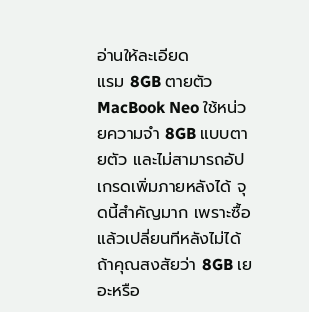อ่านให้ละเอียด
แรม 8GB ตายตัว
MacBook Neo ใช้หน่วยความจำ 8GB แบบตายตัว และไม่สามารถอัปเกรดเพิ่มภายหลังได้ จุดนี้สำคัญมาก เพราะซื้อแล้วเปลี่ยนทีหลังไม่ได้
ถ้าคุณสงสัยว่า 8GB เยอะหรือ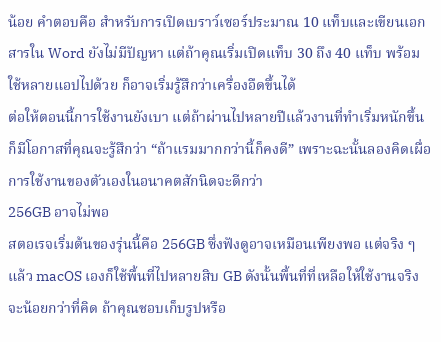น้อย คำตอบคือ สำหรับการเปิดเบราว์เซอร์ประมาณ 10 แท็บและเขียนเอกสารใน Word ยังไม่มีปัญหา แต่ถ้าคุณเริ่มเปิดแท็บ 30 ถึง 40 แท็บ พร้อมใช้หลายแอปไปด้วย ก็อาจเริ่มรู้สึกว่าเครื่องอืดขึ้นได้
ต่อให้ตอนนี้การใช้งานยังเบา แต่ถ้าผ่านไปหลายปีแล้วงานที่ทำเริ่มหนักขึ้น ก็มีโอกาสที่คุณจะรู้สึกว่า “ถ้าแรมมากกว่านี้ก็คงดี” เพราะฉะนั้นลองคิดเผื่อการใช้งานของตัวเองในอนาคตสักนิดจะดีกว่า
256GB อาจไม่พอ
สตอเรจเริ่มต้นของรุ่นนี้คือ 256GB ซึ่งฟังดูอาจเหมือนเพียงพอ แต่จริง ๆ แล้ว macOS เองก็ใช้พื้นที่ไปหลายสิบ GB ดังนั้นพื้นที่ที่เหลือให้ใช้งานจริงจะน้อยกว่าที่คิด ถ้าคุณชอบเก็บรูปหรือ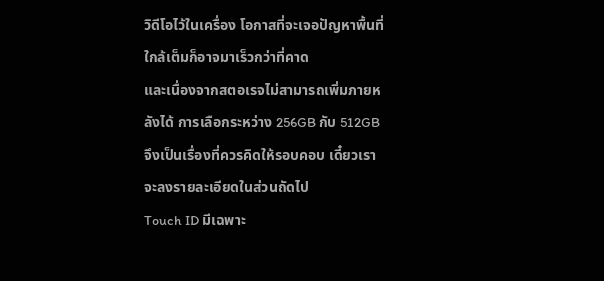วิดีโอไว้ในเครื่อง โอกาสที่จะเจอปัญหาพื้นที่ใกล้เต็มก็อาจมาเร็วกว่าที่คาด
และเนื่องจากสตอเรจไม่สามารถเพิ่มภายหลังได้ การเลือกระหว่าง 256GB กับ 512GB จึงเป็นเรื่องที่ควรคิดให้รอบคอบ เดี๋ยวเราจะลงรายละเอียดในส่วนถัดไป
Touch ID มีเฉพาะ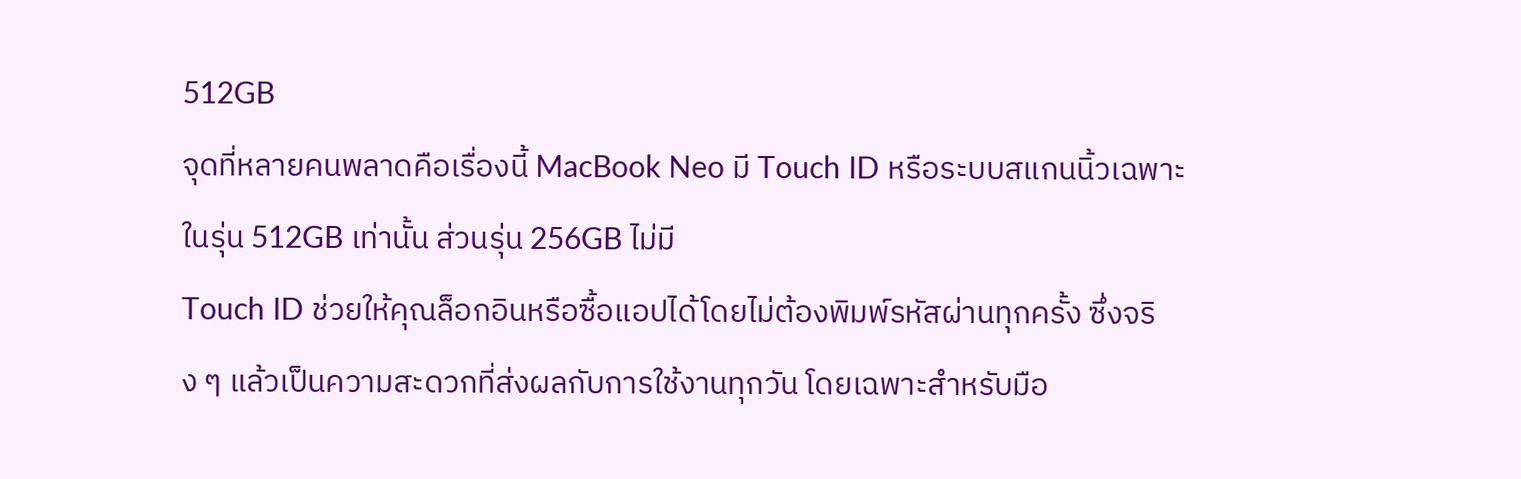512GB
จุดที่หลายคนพลาดคือเรื่องนี้ MacBook Neo มี Touch ID หรือระบบสแกนนิ้วเฉพาะในรุ่น 512GB เท่านั้น ส่วนรุ่น 256GB ไม่มี
Touch ID ช่วยให้คุณล็อกอินหรือซื้อแอปได้โดยไม่ต้องพิมพ์รหัสผ่านทุกครั้ง ซึ่งจริง ๆ แล้วเป็นความสะดวกที่ส่งผลกับการใช้งานทุกวัน โดยเฉพาะสำหรับมือ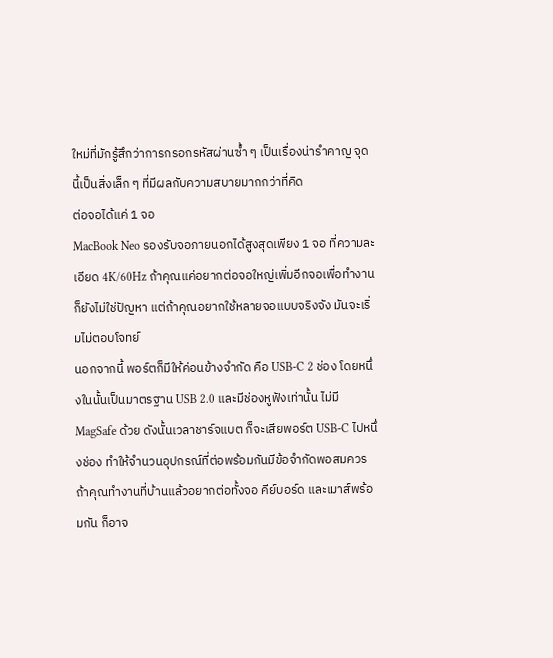ใหม่ที่มักรู้สึกว่าการกรอกรหัสผ่านซ้ำ ๆ เป็นเรื่องน่ารำคาญ จุดนี้เป็นสิ่งเล็ก ๆ ที่มีผลกับความสบายมากกว่าที่คิด
ต่อจอได้แค่ 1 จอ
MacBook Neo รองรับจอภายนอกได้สูงสุดเพียง 1 จอ ที่ความละเอียด 4K/60Hz ถ้าคุณแค่อยากต่อจอใหญ่เพิ่มอีกจอเพื่อทำงาน ก็ยังไม่ใช่ปัญหา แต่ถ้าคุณอยากใช้หลายจอแบบจริงจัง มันจะเริ่มไม่ตอบโจทย์
นอกจากนี้ พอร์ตก็มีให้ค่อนข้างจำกัด คือ USB-C 2 ช่อง โดยหนึ่งในนั้นเป็นมาตรฐาน USB 2.0 และมีช่องหูฟังเท่านั้น ไม่มี MagSafe ด้วย ดังนั้นเวลาชาร์จแบต ก็จะเสียพอร์ต USB-C ไปหนึ่งช่อง ทำให้จำนวนอุปกรณ์ที่ต่อพร้อมกันมีข้อจำกัดพอสมควร
ถ้าคุณทำงานที่บ้านแล้วอยากต่อทั้งจอ คีย์บอร์ด และเมาส์พร้อมกัน ก็อาจ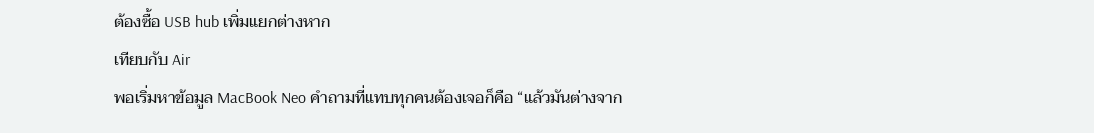ต้องซื้อ USB hub เพิ่มแยกต่างหาก
เทียบกับ Air
พอเริ่มหาข้อมูล MacBook Neo คำถามที่แทบทุกคนต้องเจอก็คือ “แล้วมันต่างจาก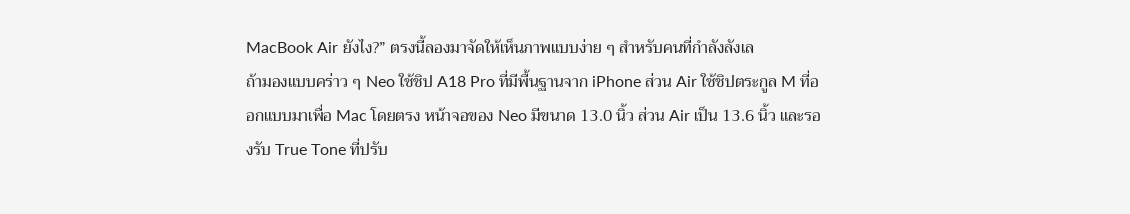MacBook Air ยังไง?” ตรงนี้ลองมาจัดให้เห็นภาพแบบง่าย ๆ สำหรับคนที่กำลังลังเล
ถ้ามองแบบคร่าว ๆ Neo ใช้ชิป A18 Pro ที่มีพื้นฐานจาก iPhone ส่วน Air ใช้ชิปตระกูล M ที่ออกแบบมาเพื่อ Mac โดยตรง หน้าจอของ Neo มีขนาด 13.0 นิ้ว ส่วน Air เป็น 13.6 นิ้ว และรองรับ True Tone ที่ปรับ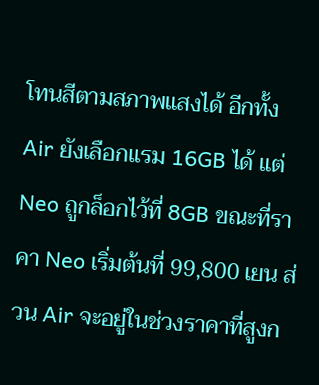โทนสีตามสภาพแสงได้ อีกทั้ง Air ยังเลือกแรม 16GB ได้ แต่ Neo ถูกล็อกไว้ที่ 8GB ขณะที่ราคา Neo เริ่มต้นที่ 99,800 เยน ส่วน Air จะอยู่ในช่วงราคาที่สูงก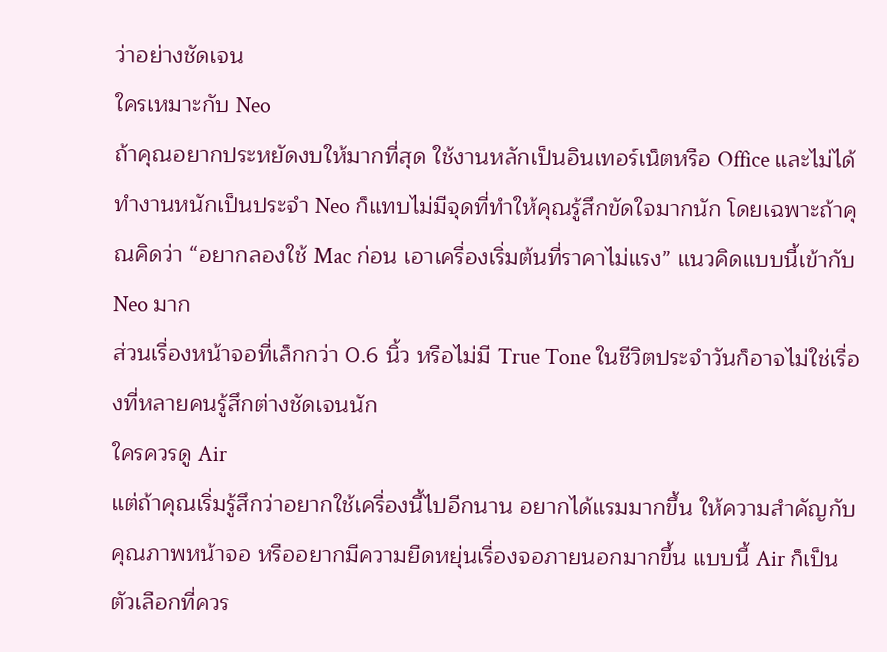ว่าอย่างชัดเจน
ใครเหมาะกับ Neo
ถ้าคุณอยากประหยัดงบให้มากที่สุด ใช้งานหลักเป็นอินเทอร์เน็ตหรือ Office และไม่ได้ทำงานหนักเป็นประจำ Neo ก็แทบไม่มีจุดที่ทำให้คุณรู้สึกขัดใจมากนัก โดยเฉพาะถ้าคุณคิดว่า “อยากลองใช้ Mac ก่อน เอาเครื่องเริ่มต้นที่ราคาไม่แรง” แนวคิดแบบนี้เข้ากับ Neo มาก
ส่วนเรื่องหน้าจอที่เล็กกว่า 0.6 นิ้ว หรือไม่มี True Tone ในชีวิตประจำวันก็อาจไม่ใช่เรื่องที่หลายคนรู้สึกต่างชัดเจนนัก
ใครควรดู Air
แต่ถ้าคุณเริ่มรู้สึกว่าอยากใช้เครื่องนี้ไปอีกนาน อยากได้แรมมากขึ้น ให้ความสำคัญกับคุณภาพหน้าจอ หรืออยากมีความยืดหยุ่นเรื่องจอภายนอกมากขึ้น แบบนี้ Air ก็เป็นตัวเลือกที่ควร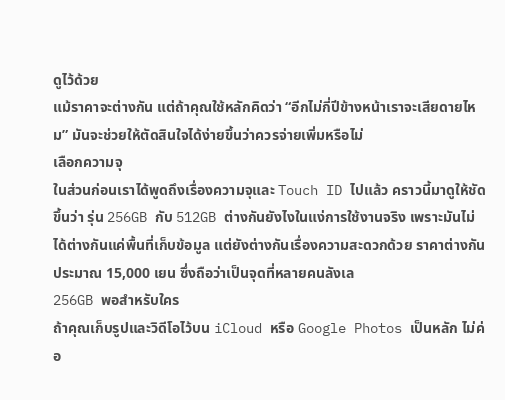ดูไว้ด้วย
แม้ราคาจะต่างกัน แต่ถ้าคุณใช้หลักคิดว่า “อีกไม่กี่ปีข้างหน้าเราจะเสียดายไหม” มันจะช่วยให้ตัดสินใจได้ง่ายขึ้นว่าควรจ่ายเพิ่มหรือไม่
เลือกความจุ
ในส่วนก่อนเราได้พูดถึงเรื่องความจุและ Touch ID ไปแล้ว คราวนี้มาดูให้ชัดขึ้นว่า รุ่น 256GB กับ 512GB ต่างกันยังไงในแง่การใช้งานจริง เพราะมันไม่ได้ต่างกันแค่พื้นที่เก็บข้อมูล แต่ยังต่างกันเรื่องความสะดวกด้วย ราคาต่างกันประมาณ 15,000 เยน ซึ่งถือว่าเป็นจุดที่หลายคนลังเล
256GB พอสำหรับใคร
ถ้าคุณเก็บรูปและวิดีโอไว้บน iCloud หรือ Google Photos เป็นหลัก ไม่ค่อ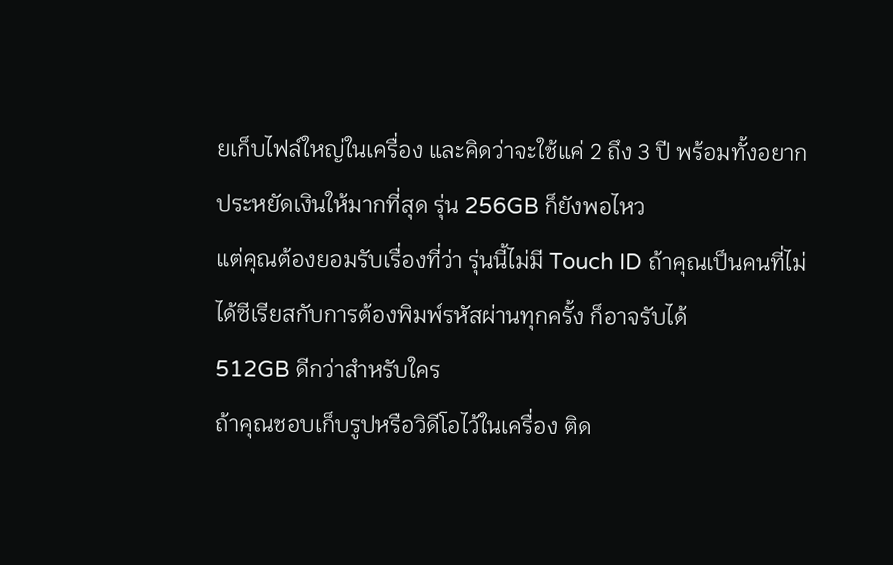ยเก็บไฟล์ใหญ่ในเครื่อง และคิดว่าจะใช้แค่ 2 ถึง 3 ปี พร้อมทั้งอยากประหยัดเงินให้มากที่สุด รุ่น 256GB ก็ยังพอไหว
แต่คุณต้องยอมรับเรื่องที่ว่า รุ่นนี้ไม่มี Touch ID ถ้าคุณเป็นคนที่ไม่ได้ซีเรียสกับการต้องพิมพ์รหัสผ่านทุกครั้ง ก็อาจรับได้
512GB ดีกว่าสำหรับใคร
ถ้าคุณชอบเก็บรูปหรือวิดีโอไว้ในเครื่อง ติด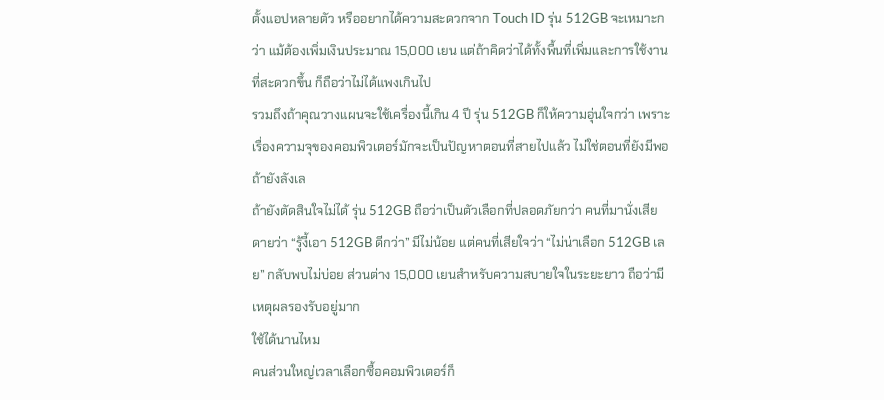ตั้งแอปหลายตัว หรืออยากได้ความสะดวกจาก Touch ID รุ่น 512GB จะเหมาะกว่า แม้ต้องเพิ่มเงินประมาณ 15,000 เยน แต่ถ้าคิดว่าได้ทั้งพื้นที่เพิ่มและการใช้งานที่สะดวกขึ้น ก็ถือว่าไม่ได้แพงเกินไป
รวมถึงถ้าคุณวางแผนจะใช้เครื่องนี้เกิน 4 ปี รุ่น 512GB ก็ให้ความอุ่นใจกว่า เพราะเรื่องความจุของคอมพิวเตอร์มักจะเป็นปัญหาตอนที่สายไปแล้ว ไม่ใช่ตอนที่ยังมีพอ
ถ้ายังลังเล
ถ้ายังตัดสินใจไม่ได้ รุ่น 512GB ถือว่าเป็นตัวเลือกที่ปลอดภัยกว่า คนที่มานั่งเสียดายว่า “รู้งี้เอา 512GB ดีกว่า” มีไม่น้อย แต่คนที่เสียใจว่า “ไม่น่าเลือก 512GB เลย” กลับพบไม่บ่อย ส่วนต่าง 15,000 เยนสำหรับความสบายใจในระยะยาว ถือว่ามีเหตุผลรองรับอยู่มาก
ใช้ได้นานไหม
คนส่วนใหญ่เวลาเลือกซื้อคอมพิวเตอร์ก็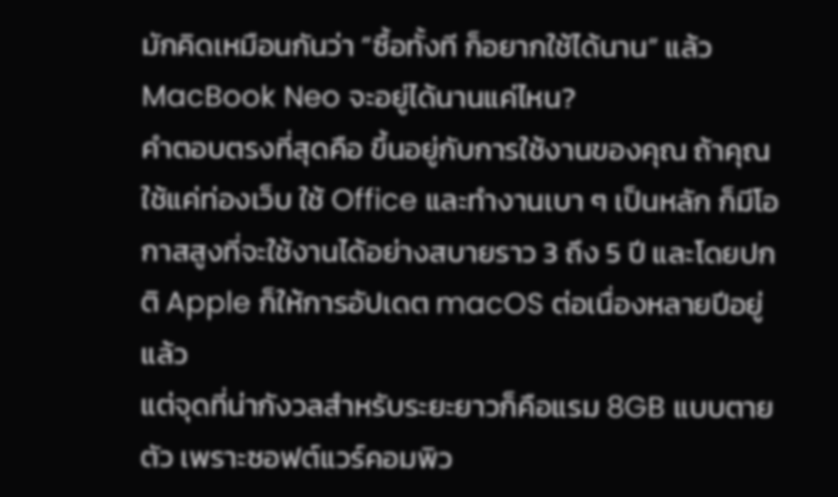มักคิดเหมือนกันว่า “ซื้อทั้งที ก็อยากใช้ได้นาน” แล้ว MacBook Neo จะอยู่ได้นานแค่ไหน?
คำตอบตรงที่สุดคือ ขึ้นอยู่กับการใช้งานของคุณ ถ้าคุณใช้แค่ท่องเว็บ ใช้ Office และทำงานเบา ๆ เป็นหลัก ก็มีโอกาสสูงที่จะใช้งานได้อย่างสบายราว 3 ถึง 5 ปี และโดยปกติ Apple ก็ให้การอัปเดต macOS ต่อเนื่องหลายปีอยู่แล้ว
แต่จุดที่น่ากังวลสำหรับระยะยาวก็คือแรม 8GB แบบตายตัว เพราะซอฟต์แวร์คอมพิว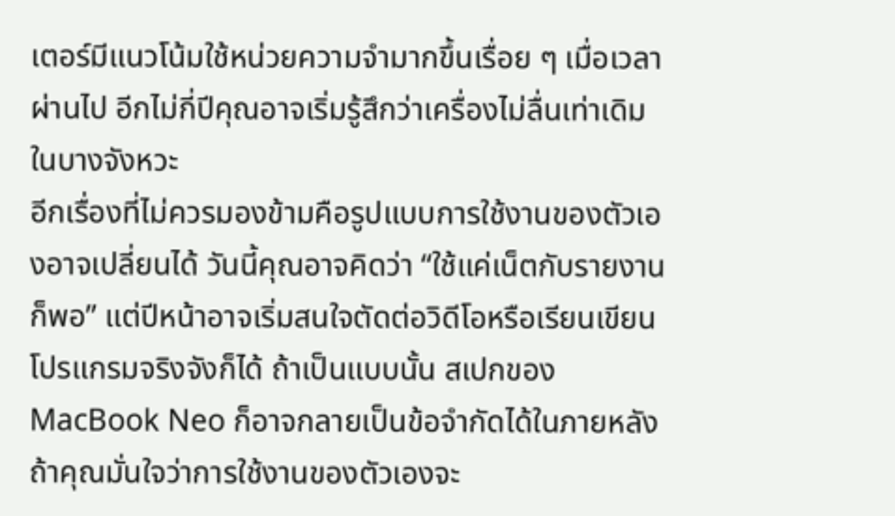เตอร์มีแนวโน้มใช้หน่วยความจำมากขึ้นเรื่อย ๆ เมื่อเวลาผ่านไป อีกไม่กี่ปีคุณอาจเริ่มรู้สึกว่าเครื่องไม่ลื่นเท่าเดิมในบางจังหวะ
อีกเรื่องที่ไม่ควรมองข้ามคือรูปแบบการใช้งานของตัวเองอาจเปลี่ยนได้ วันนี้คุณอาจคิดว่า “ใช้แค่เน็ตกับรายงานก็พอ” แต่ปีหน้าอาจเริ่มสนใจตัดต่อวิดีโอหรือเรียนเขียนโปรแกรมจริงจังก็ได้ ถ้าเป็นแบบนั้น สเปกของ MacBook Neo ก็อาจกลายเป็นข้อจำกัดได้ในภายหลัง
ถ้าคุณมั่นใจว่าการใช้งานของตัวเองจะ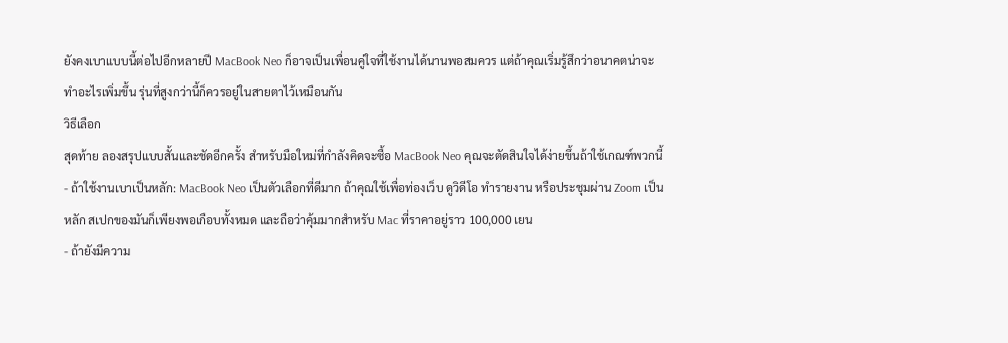ยังคงเบาแบบนี้ต่อไปอีกหลายปี MacBook Neo ก็อาจเป็นเพื่อนคู่ใจที่ใช้งานได้นานพอสมควร แต่ถ้าคุณเริ่มรู้สึกว่าอนาคตน่าจะทำอะไรเพิ่มขึ้น รุ่นที่สูงกว่านี้ก็ควรอยู่ในสายตาไว้เหมือนกัน
วิธีเลือก
สุดท้าย ลองสรุปแบบสั้นและชัดอีกครั้ง สำหรับมือใหม่ที่กำลังคิดจะซื้อ MacBook Neo คุณจะตัดสินใจได้ง่ายขึ้นถ้าใช้เกณฑ์พวกนี้
- ถ้าใช้งานเบาเป็นหลัก: MacBook Neo เป็นตัวเลือกที่ดีมาก ถ้าคุณใช้เพื่อท่องเว็บ ดูวิดีโอ ทำรายงาน หรือประชุมผ่าน Zoom เป็นหลัก สเปกของมันก็เพียงพอเกือบทั้งหมด และถือว่าคุ้มมากสำหรับ Mac ที่ราคาอยู่ราว 100,000 เยน
- ถ้ายังมีความ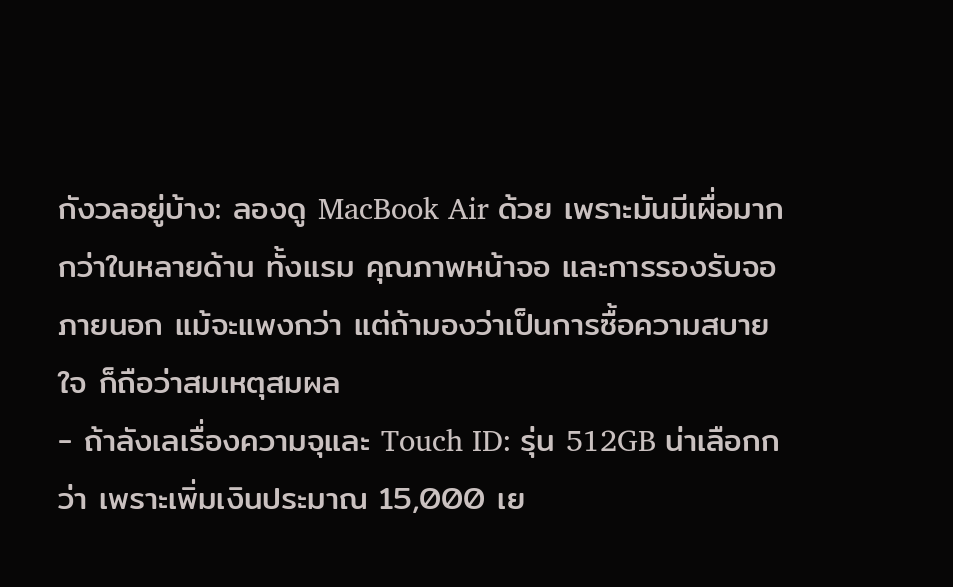กังวลอยู่บ้าง: ลองดู MacBook Air ด้วย เพราะมันมีเผื่อมากกว่าในหลายด้าน ทั้งแรม คุณภาพหน้าจอ และการรองรับจอภายนอก แม้จะแพงกว่า แต่ถ้ามองว่าเป็นการซื้อความสบายใจ ก็ถือว่าสมเหตุสมผล
- ถ้าลังเลเรื่องความจุและ Touch ID: รุ่น 512GB น่าเลือกกว่า เพราะเพิ่มเงินประมาณ 15,000 เย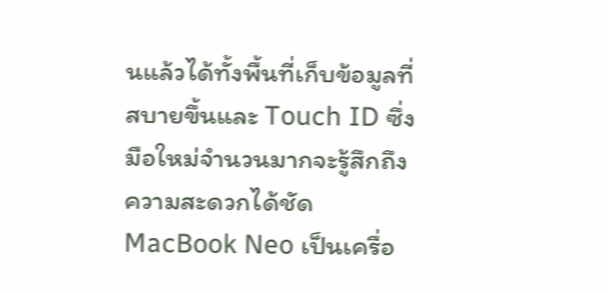นแล้วได้ทั้งพื้นที่เก็บข้อมูลที่สบายขึ้นและ Touch ID ซึ่งมือใหม่จำนวนมากจะรู้สึกถึงความสะดวกได้ชัด
MacBook Neo เป็นเครื่อ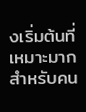งเริ่มต้นที่เหมาะมากสำหรับคน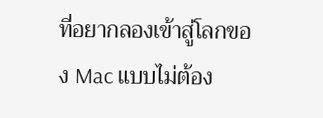ที่อยากลองเข้าสู่โลกของ Mac แบบไม่ต้อง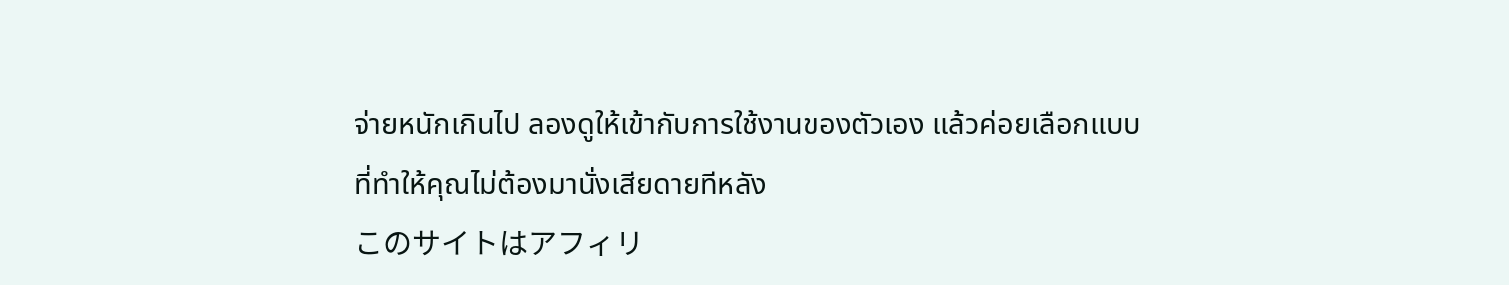จ่ายหนักเกินไป ลองดูให้เข้ากับการใช้งานของตัวเอง แล้วค่อยเลือกแบบที่ทำให้คุณไม่ต้องมานั่งเสียดายทีหลัง
このサイトはアフィリ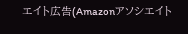エイト広告(Amazonアソシエイト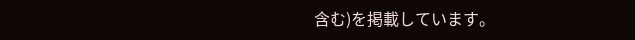含む)を掲載しています。